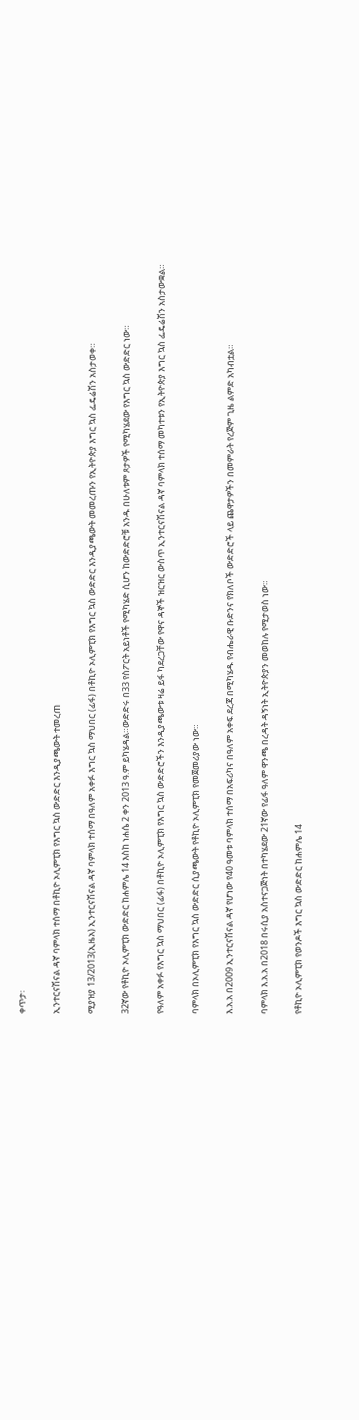ቀጥታ፡

ኢንተርናሽናል ዳኛ ባምላክ ተሰማ በቶኪዮ ኦሊምፒክ የእግር ኳስ ውድድር እንዲያጫውት ተመረጠ

ሚያዝያ 13/2013(ኢዜአ) ኢንተርናሽናል ዳኛ ባምላክ ተሰማ በዓለም አቀፉ እግር ኳስ ማህበር (ፊፋ) በቶኪዮ ኦሊምፒክ የእግር ኳስ ውድድር እንዲያጫውት መመረጡን የኢትዮጵያ እግር ኳስ ፌዴሬሽን አስታወቀ።

32ኛው የቶኪዮ ኦሊምፒክ ውድድር ከሐምሌ 14 እስከ ነሐሴ 2 ቀን 2013 ዓ.ም ይካሄዳል።ውድድሩ በ33 የስፖርት አይነቶች የሚካሄድ ሲሆን ከውድድሮቹ አንዱ በሁለቱም ጾታዎች የሚካሄደው የእግር ኳስ ውድድር ነው።

የዓለም አቀፉ የእግር ኳስ ማህበር (ፊፋ) በቶኪዮ ኦሊምፒክ የእግር ኳስ ውድድሮችን እንዲያጫውቱ ዛሬ ይፋ ካደረጋቸው የዋና ዳኞች ዝርዝር ውስጥ ኢንተርናሽናል ዳኛ ባምላክ ተሰማ መካተቱን የኢትዮጵያ እግር ኳስ ፌዴሬሽን አስታውቋል።

ባምላክ በኦሊምፒክ የእግር ኳስ ውድድር ሲያጫውት የቶኪዮ ኦሊምፒክ የመጀመሪያው ነው።

እ.አ.አ በ2009 ኢንተርናሽናል ዳኛ የሆነው የ40 ዓመቱ ባምላክ ተሰማ በአፍሪካና በዓለም አቀፍ ደረጃ በሚካሄዱ የብሔራዊ ቡድንና የክለቦች ውድድሮች ላይ ጨዋታዎችን በመምራት የረጅም ጊዜ ልምድ አካብቷል።

ባምላክ እ.አ.አ በ2018 በሩሲያ አስተናጋጅነት በተካሄደው 21ኛው የፊፋ ዓለም ዋንጫ በረዳት ዳኝነት ኢትዮጵያን መወከሉ የሚታወስ ነው።

የቶኪዮ ኦሊምፒክ የወንዶች እግር ኳስ ውድድር ከሐምሌ 14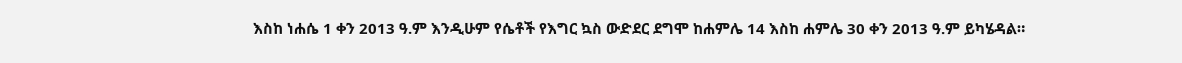እስከ ነሐሴ 1 ቀን 2013 ዓ.ም እንዲሁም የሴቶች የእግር ኳስ ውድደር ደግሞ ከሐምሌ 14 እስከ ሐምሌ 30 ቀን 2013 ዓ.ም ይካሄዳል።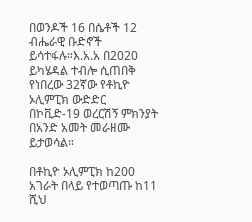በወንዶች 16 በሴቶች 12 ብሔራዊ ቡድኖች ይሳተፋሉ።እ.አ.አ በ2020 ይካሄዳል ተብሎ ሲጠበቅ የነበረው 32ኛው የቶኪዮ ኦሊምፒክ ውድድር በኮቪድ-19 ወረርሽኝ ምክንያት በአንድ አመት መራዘሙ ይታወሳል።

በቶኪዮ ኦሊምፒክ ከ200 አገራት በላይ የተወጣጡ ከ11 ሺህ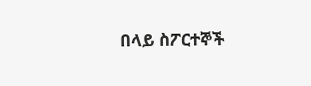በላይ ስፖርተኞች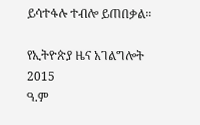ይሳተፋሉ ተብሎ ይጠበቃል።

የኢትዮጵያ ዜና አገልግሎት
2015
ዓ.ም